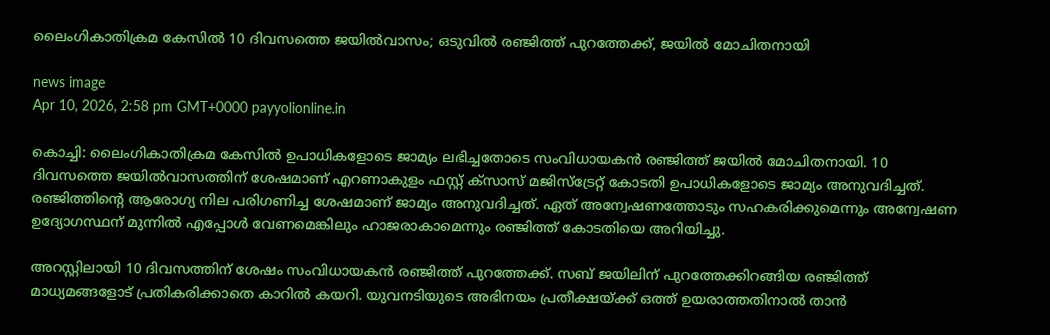ലൈംഗികാതിക്രമ കേസിൽ 10 ദിവസത്തെ ജയിൽവാസം; ഒടുവിൽ രഞ്ജിത്ത് പുറത്തേക്ക്, ജയിൽ മോചിതനായി

news image
Apr 10, 2026, 2:58 pm GMT+0000 payyolionline.in

കൊച്ചി: ലൈംഗികാതിക്രമ കേസിൽ ഉപാധികളോടെ ജാമ്യം ലഭിച്ചതോടെ സംവിധായകൻ രഞ്ജിത്ത് ജയിൽ മോചിതനായി. 10 ദിവസത്തെ ജയിൽവാസത്തിന് ശേഷമാണ് എറണാകുളം ഫസ്റ്റ് ക്സാസ് മജിസ്ട്രേറ്റ് കോടതി ഉപാധികളോടെ ജാമ്യം അനുവദിച്ചത്. രഞ്ജിത്തിൻ്റെ ആരോഗ്യ നില പരിഗണിച്ച ശേഷമാണ് ജാമ്യം അനുവദിച്ചത്. ഏത് അന്വേഷണത്തോടും സഹകരിക്കുമെന്നും അന്വേഷണ ഉദ്യോഗസ്ഥന് മുന്നിൽ എപ്പോൾ വേണമെങ്കിലും ഹാജരാകാമെന്നും രഞ്ജിത്ത് കോടതിയെ അറിയിച്ചു.

അറസ്റ്റിലായി 10 ദിവസത്തിന് ശേഷം സംവിധായകൻ രഞ്ജിത്ത് പുറത്തേക്ക്. സബ് ജയിലിന് പുറത്തേക്കിറങ്ങിയ രഞ്ജിത്ത് മാധ്യമങ്ങളോട് പ്രതികരിക്കാതെ കാറിൽ കയറി. യുവനടിയുടെ അഭിനയം പ്രതീക്ഷയ്ക്ക് ഒത്ത് ഉയരാത്തതിനാൽ താൻ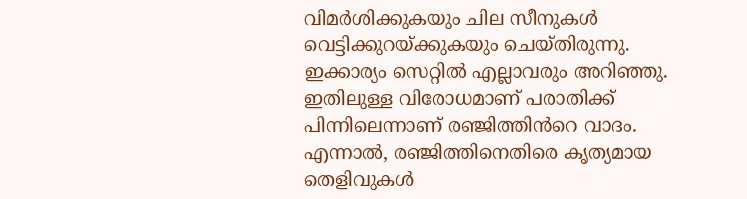വിമർശിക്കുകയും ചില സീനുകൾ വെട്ടിക്കുറയ്ക്കുകയും ചെയ്തിരുന്നു. ഇക്കാര്യം സെറ്റിൽ എല്ലാവരും അറിഞ്ഞു. ഇതിലുള്ള വിരോധമാണ് പരാതിക്ക് പിന്നിലെന്നാണ് രഞ്ജിത്തിൻറെ വാദം. എന്നാൽ, രഞ്ജിത്തിനെതിരെ കൃത്യമായ തെളിവുകൾ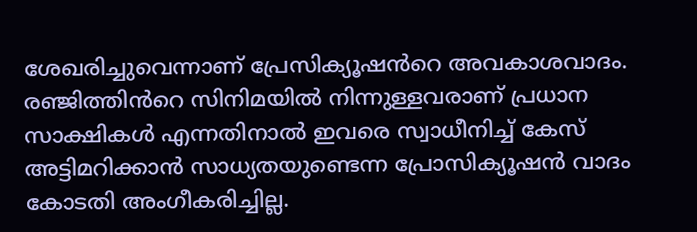ശേഖരിച്ചുവെന്നാണ് പ്രേസിക്യൂഷൻറെ അവകാശവാദം. രഞ്ജിത്തിൻറെ സിനിമയിൽ നിന്നുള്ളവരാണ് പ്രധാന സാക്ഷികൾ എന്നതിനാൽ ഇവരെ സ്വാധീനിച്ച് കേസ് അട്ടിമറിക്കാൻ സാധ്യതയുണ്ടെന്ന പ്രോസിക്യൂഷൻ വാദം കോടതി അംഗീകരിച്ചില്ല.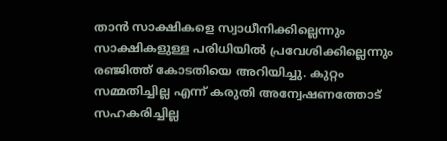താൻ സാക്ഷികളെ സ്വാധീനിക്കില്ലെന്നും സാക്ഷികളുള്ള പരിധിയിൽ പ്രവേശിക്കില്ലെന്നും രഞ്ജിത്ത് കോടതിയെ അറിയിച്ചു. കുറ്റം സമ്മതിച്ചില്ല എന്ന് കരുതി അന്വേഷണത്തോട് സഹകരിച്ചില്ല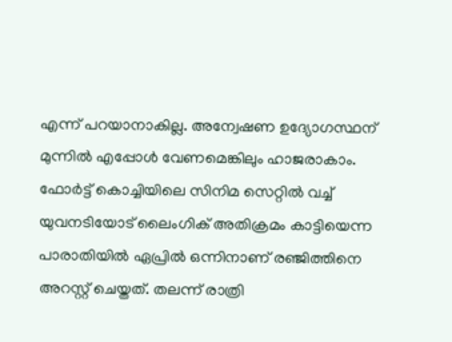എന്ന് പറയാനാകില്ല. അന്വേഷണ ഉദ്യോഗസ്ഥന് മുന്നിൽ എപ്പോൾ വേണമെങ്കിലും ഹാജരാകാം. ഫോർട്ട് കൊച്ചിയിലെ സിനിമ സെറ്റിൽ വച്ച് യുവനടിയോട് ലൈംഗിക് അതിക്രമം കാട്ടിയെന്ന പാരാതിയിൽ ഏപ്രിൽ ഒന്നിനാണ് ര‍‍ഞ്ജിത്തിനെ അറസ്റ്റ് ചെയ്തത്. തലന്ന് രാത്രി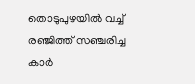തൊടുപുഴയിൽ വച്ച് രഞ്ജിത്ത് സഞ്ചരിച്ച കാർ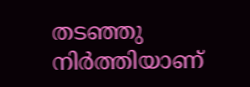തടഞ്ഞു നിർത്തിയാണ്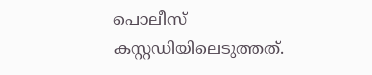പൊലീസ് കസ്റ്റഡിയിലെടുത്തത്.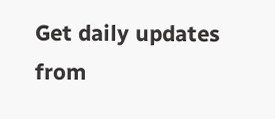Get daily updates from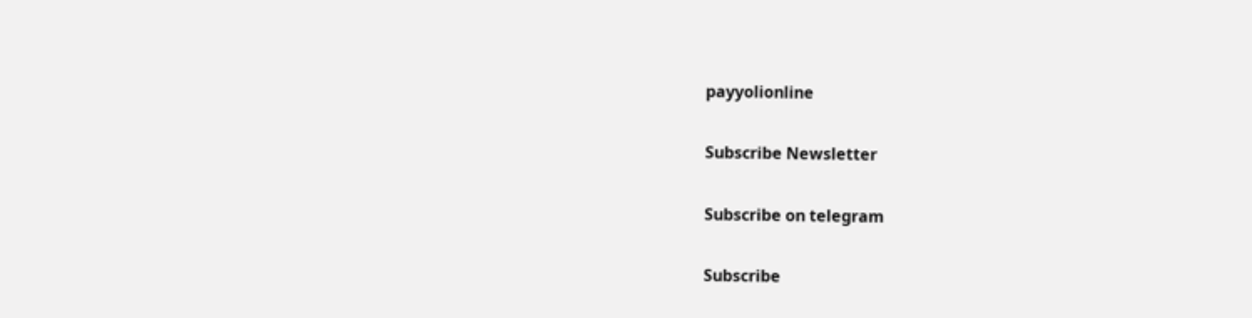payyolionline

Subscribe Newsletter

Subscribe on telegram

Subscribe